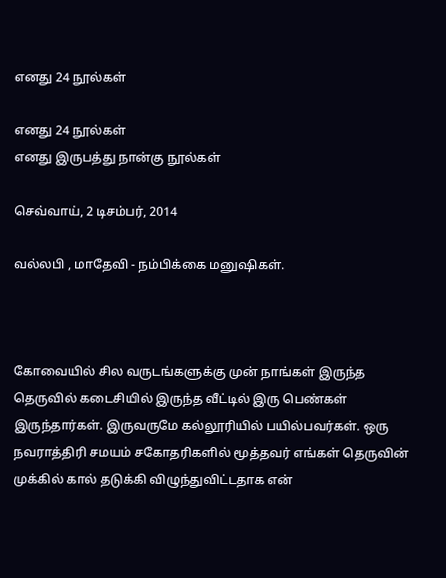எனது 24 நூல்கள்

எனது 24 நூல்கள்
எனது இருபத்து நான்கு நூல்கள்

செவ்வாய், 2 டிசம்பர், 2014

வல்லபி , மாதேவி - நம்பிக்கை மனுஷிகள்.



கோவையில் சில வருடங்களுக்கு முன் நாங்கள் இருந்த தெருவில் கடைசியில் இருந்த வீட்டில் இரு பெண்கள் இருந்தார்கள். இருவருமே கல்லூரியில் பயில்பவர்கள். ஒரு நவராத்திரி சமயம் சகோதரிகளில் மூத்தவர் எங்கள் தெருவின் முக்கில் கால் தடுக்கி விழுந்துவிட்டதாக என்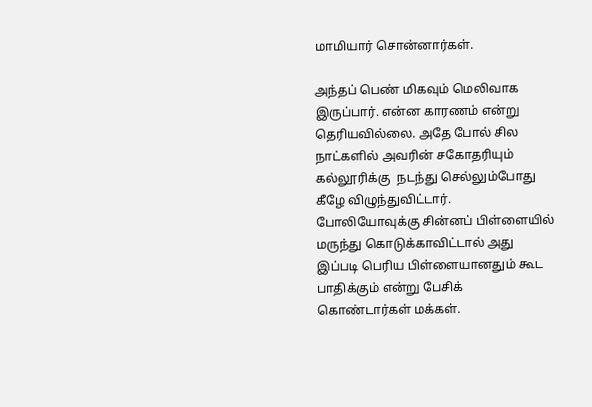மாமியார் சொன்னார்கள்.

அந்தப் பெண் மிகவும் மெலிவாக இருப்பார். என்ன காரணம் என்று தெரியவில்லை. அதே போல் சில நாட்களில் அவரின் சகோதரியும் கல்லூரிக்கு  நடந்து செல்லும்போது கீழே விழுந்துவிட்டார். போலியோவுக்கு சின்னப் பிள்ளையில் மருந்து கொடுக்காவிட்டால் அது இப்படி பெரிய பிள்ளையானதும் கூட பாதிக்கும் என்று பேசிக் கொண்டார்கள் மக்கள்.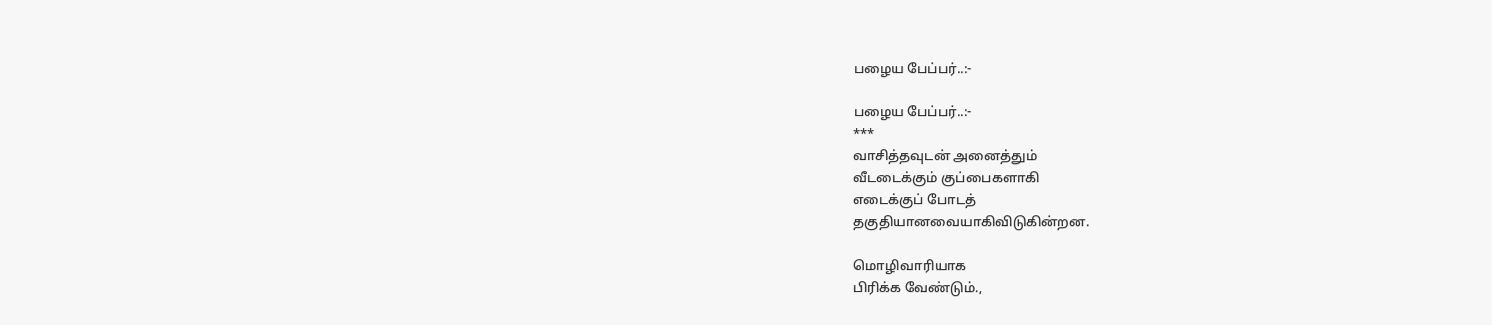பழைய பேப்பர்..:-

பழைய பேப்பர்..:-
***
வாசித்தவுடன் அனைத்தும்
வீடடைக்கும் குப்பைகளாகி
எடைக்குப் போடத்
தகுதியானவையாகிவிடுகின்றன.

மொழிவாரியாக
பிரிக்க வேண்டும்.,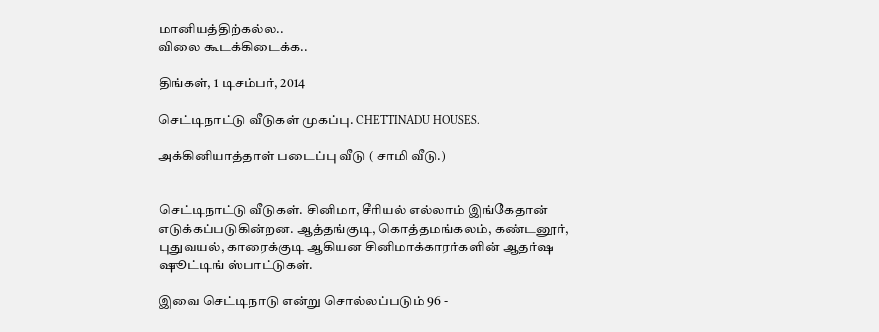மானியத்திற்கல்ல..
விலை கூடக்கிடைக்க..

திங்கள், 1 டிசம்பர், 2014

செட்டிநாட்டு வீடுகள் முகப்பு. CHETTINADU HOUSES.

அக்கினியாத்தாள் படைப்பு வீடு ( சாமி வீடு.)


செட்டிநாட்டு வீடுகள். சினிமா, சீரியல் எல்லாம் இங்கேதான் எடுக்கப்படுகின்றன. ஆத்தங்குடி, கொத்தமங்கலம், கண்டனூர், புதுவயல், காரைக்குடி ஆகியன சினிமாக்காரர்களின் ஆதர்ஷ ஷூட்டிங் ஸ்பாட்டுகள்.

இவை செட்டிநாடு என்று சொல்லப்படும் 96 -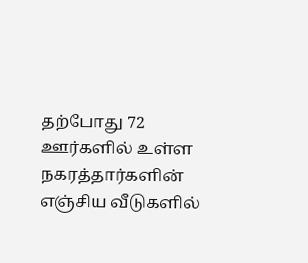தற்போது 72 ஊர்களில் உள்ள நகரத்தார்களின் எஞ்சிய வீடுகளில்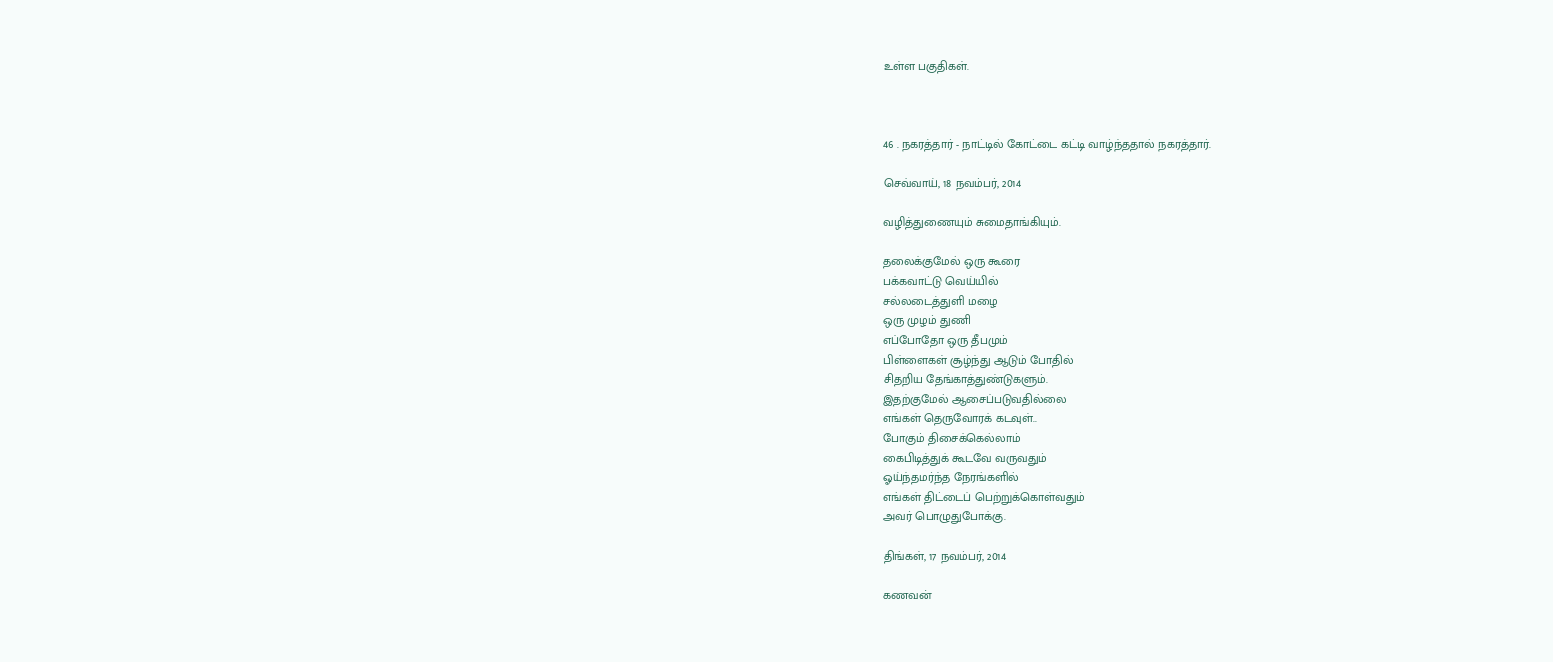உள்ள பகுதிகள்.



46 . நகரத்தார் - நாட்டில் கோட்டை கட்டி வாழ்ந்ததால் நகரத்தார்.

செவ்வாய், 18 நவம்பர், 2014

வழித்துணையும் சுமைதாங்கியும்.

தலைக்குமேல் ஒரு கூரை
பக்கவாட்டு வெய்யில்
சல்லடைத்துளி மழை
ஒரு முழம் துணி
எப்போதோ ஒரு தீபமும்
பிள்ளைகள் சூழ்ந்து ஆடும் போதில்
சிதறிய தேங்காத்துண்டுகளும்.
இதற்குமேல் ஆசைப்படுவதில்லை
எங்கள் தெருவோரக் கடவுள்..
போகும் திசைக்கெல்லாம்
கைபிடித்துக் கூடவே வருவதும்
ஓய்ந்தமர்ந்த நேரங்களில்
எங்கள் திட்டைப் பெற்றுக்கொள்வதும்
அவர் பொழுதுபோக்கு.

திங்கள், 17 நவம்பர், 2014

கணவன்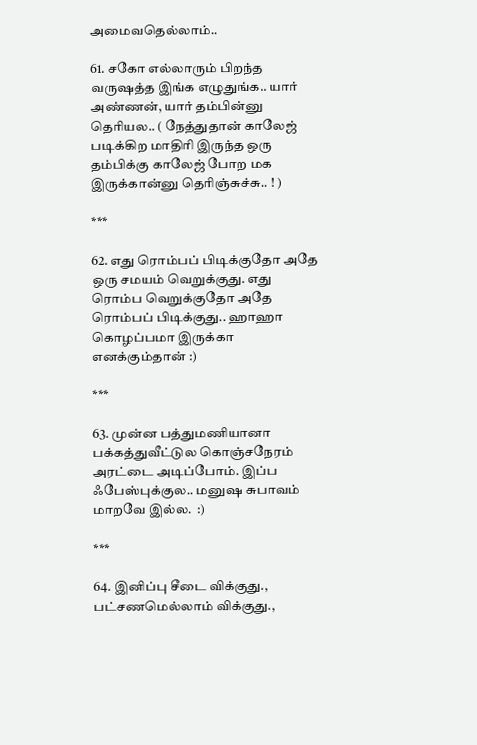அமைவதெல்லாம்..

61. சகோ எல்லாரும் பிறந்த வருஷத்த இங்க எழுதுங்க.. யார் அண்ணன், யார் தம்பின்னு தெரியல.. ( நேத்துதான் காலேஜ் படிக்கிற மாதிரி இருந்த ஒரு தம்பிக்கு காலேஜ் போற மக இருக்கான்னு தெரிஞ்சுச்சு.. ! )

***

62. எது ரொம்பப் பிடிக்குதோ அதே ஒரு சமயம் வெறுக்குது. எது ரொம்ப வெறுக்குதோ அதே ரொம்பப் பிடிக்குது.. ஹாஹா கொழப்பமா இருக்கா எனக்கும்தான் :)

***

63. முன்ன பத்துமணியானா பக்கத்துவீட்டுல கொஞ்சநேரம் அரட்டை அடிப்போம். இப்ப ஃபேஸ்புக்குல.. மனுஷ சுபாவம் மாறவே இல்ல.  :)

***

64. இனிப்பு சீடை விக்குது., பட்சணமெல்லாம் விக்குது.,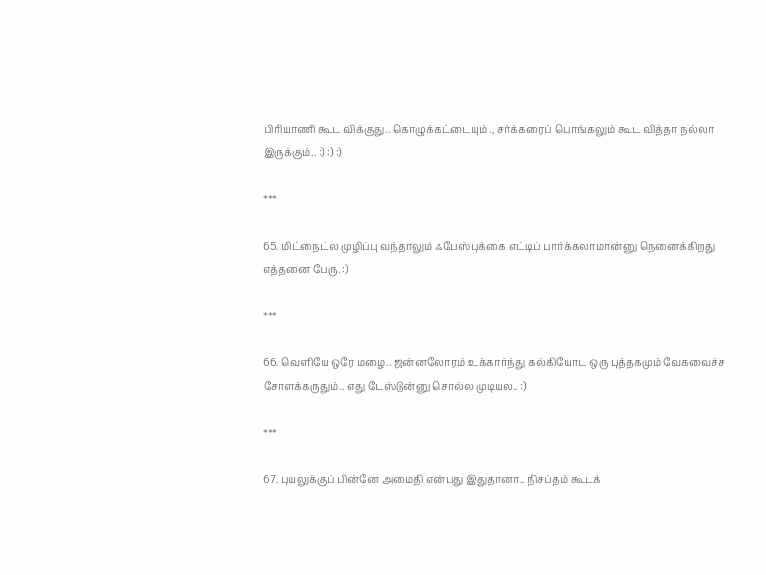பிரியாணி கூட விக்குது.. கொழுக்கட்டையும் ., சர்க்கரைப் பொங்கலும் கூட வித்தா நல்லா இருக்கும்.. :) :) :)

***

65. மிட்நைட்ல முழிப்பு வந்தாலும் ஃபேஸ்புக்கை எட்டிப் பார்க்கலாமான்னு நெனைக்கிறது எத்தனை பேரு. :)

***

66. வெளியே ஒரே மழை.. ஜன்னலோரம் உக்கார்ந்து கல்கியோட ஒரு புத்தகமும் வேகவைச்ச சோளக்கருதும்.. எது டேஸ்டுன்னு சொல்ல முடியல.. :)

***

67. புயலுக்குப் பின்னே அமைதி என்பது இதுதானா.. நிசப்தம் கூடக்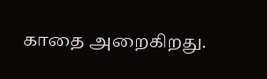காதை அறைகிறது.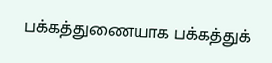பக்கத்துணையாக பக்கத்துக்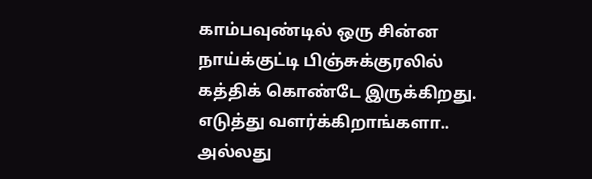காம்பவுண்டில் ஒரு சின்ன நாய்க்குட்டி பிஞ்சுக்குரலில் கத்திக் கொண்டே இருக்கிறது. எடுத்து வளர்க்கிறாங்களா.. அல்லது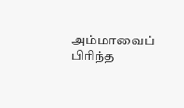அம்மாவைப் பிரிந்த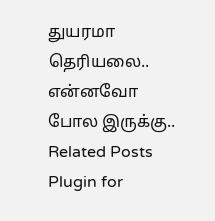துயரமா தெரியலை.. என்னவோ போல இருக்கு..
Related Posts Plugin for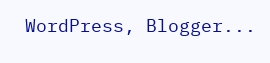WordPress, Blogger...